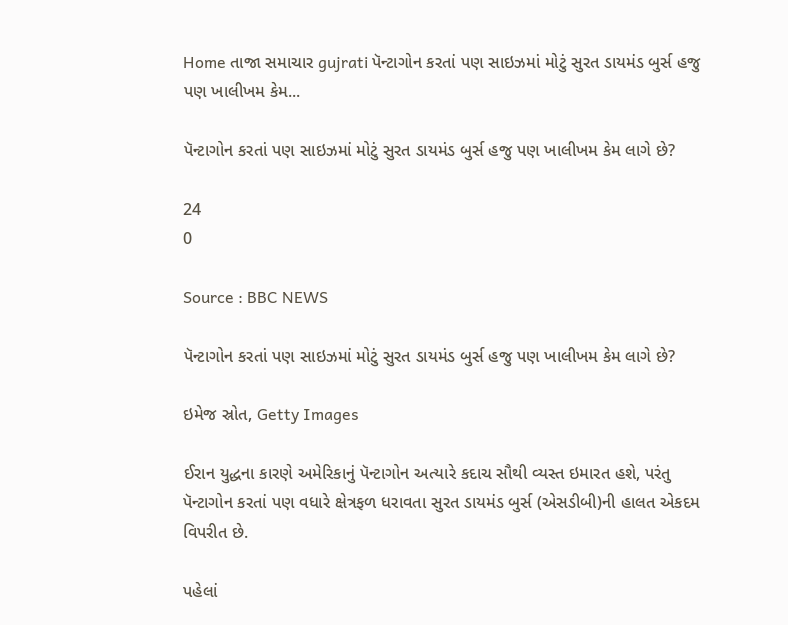Home તાજા સમાચાર gujrati પૅન્ટાગોન કરતાં પણ સાઇઝમાં મોટું સુરત ડાયમંડ બુર્સ હજુ પણ ખાલીખમ કેમ...

પૅન્ટાગોન કરતાં પણ સાઇઝમાં મોટું સુરત ડાયમંડ બુર્સ હજુ પણ ખાલીખમ કેમ લાગે છે?

24
0

Source : BBC NEWS

પૅન્ટાગોન કરતાં પણ સાઇઝમાં મોટું સુરત ડાયમંડ બુર્સ હજુ પણ ખાલીખમ કેમ લાગે છે?

ઇમેજ સ્રોત, Getty Images

ઈરાન યુદ્ધના કારણે અમેરિકાનું પૅન્ટાગોન અત્યારે કદાચ સૌથી વ્યસ્ત ઇમારત હશે, પરંતુ પૅન્ટાગોન કરતાં પણ વધારે ક્ષેત્રફળ ધરાવતા સુરત ડાયમંડ બુર્સ (એસડીબી)ની હાલત એકદમ વિપરીત છે.

પહેલાં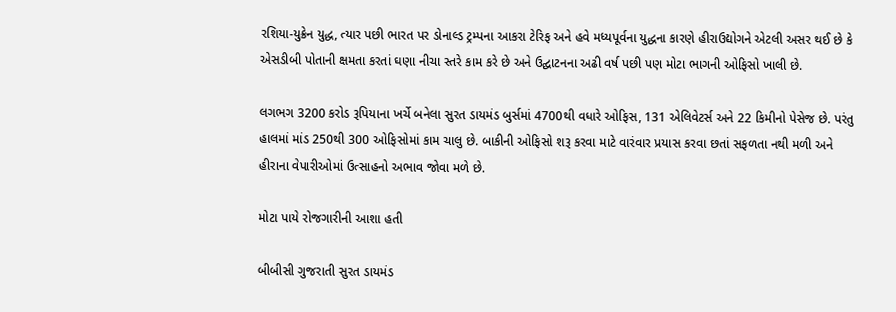રશિયા-યુક્રેન યુદ્ધ, ત્યાર પછી ભારત પર ડોનાલ્ડ ટ્રમ્પના આકરા ટેરિફ અને હવે મધ્યપૂર્વના યુદ્ધના કારણે હીરાઉદ્યોગને એટલી અસર થઈ છે કે એસડીબી પોતાની ક્ષમતા કરતાં ઘણા નીચા સ્તરે કામ કરે છે અને ઉદ્ઘાટનના અઢી વર્ષ પછી પણ મોટા ભાગની ઓફિસો ખાલી છે.

લગભગ 3200 કરોડ રૂપિયાના ખર્ચે બનેલા સુરત ડાયમંડ બુર્સમાં 4700થી વધારે ઓફિસ, 131 એલિવેટર્સ અને 22 કિમીનો પેસેજ છે. પરંતુ હાલમાં માંડ 250થી 300 ઓફિસોમાં કામ ચાલુ છે. બાકીની ઓફિસો શરૂ કરવા માટે વારંવાર પ્રયાસ કરવા છતાં સફળતા નથી મળી અને હીરાના વેપારીઓમાં ઉત્સાહનો અભાવ જોવા મળે છે.

મોટા પાયે રોજગારીની આશા હતી

બીબીસી ગુજરાતી સુરત ડાયમંડ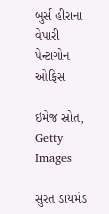બુર્સ હીરાના વેપારી પેન્ટાગોન ઓફિસ

ઇમેજ સ્રોત, Getty Images

સુરત ડાયમંડ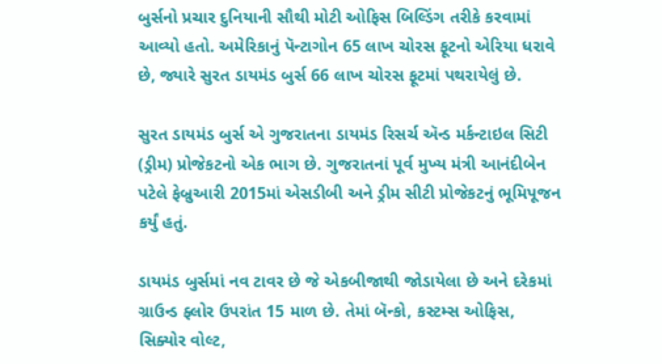બુર્સનો પ્રચાર દુનિયાની સૌથી મોટી ઓફિસ બિલ્ડિંગ તરીકે કરવામાં આવ્યો હતો. અમેરિકાનું પૅન્ટાગોન 65 લાખ ચોરસ ફૂટનો એરિયા ધરાવે છે, જ્યારે સુરત ડાયમંડ બુર્સ 66 લાખ ચોરસ ફૂટમાં પથરાયેલું છે.

સુરત ડાયમંડ બુર્સ એ ગુજરાતના ડાયમંડ રિસર્ચ ઍન્ડ મર્કન્ટાઇલ સિટી (ડ્રીમ) પ્રોજેકટનો એક ભાગ છે. ગુજરાતનાં પૂર્વ મુખ્ય મંત્રી આનંદીબેન પટેલે ફેબ્રુઆરી 2015માં એસડીબી અને ડ્રીમ સીટી પ્રોજેકટનું ભૂમિપૂજન કર્યું હતું.

ડાયમંડ બુર્સમાં નવ ટાવર છે જે એકબીજાથી જોડાયેલા છે અને દરેકમાં ગ્રાઉન્ડ ફ્લોર ઉપરાંત 15 માળ છે. તેમાં બૅન્કો, કસ્ટમ્સ ઓફિસ, સિક્યોર વોલ્ટ,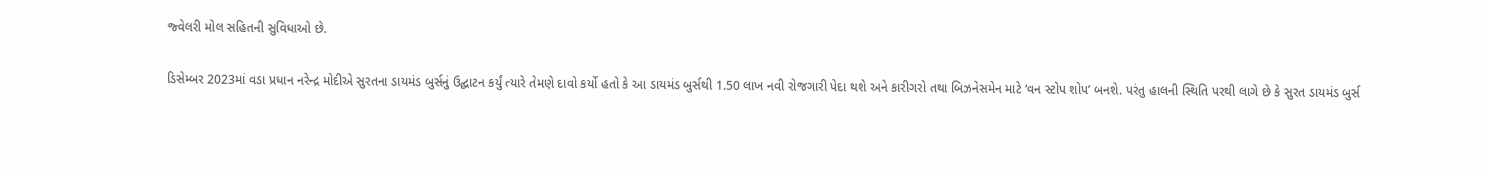જ્વેલરી મોલ સહિતની સુવિધાઓ છે.

ડિસેમ્બર 2023માં વડા પ્રધાન નરેન્દ્ર મોદીએ સુરતના ડાયમંડ બુર્સનું ઉદ્ઘાટન કર્યું ત્યારે તેમણે દાવો કર્યો હતો કે આ ડાયમંડ બુર્સથી 1.50 લાખ નવી રોજગારી પેદા થશે અને કારીગરો તથા બિઝનેસમેન માટે ‘વન સ્ટોપ શોપ’ બનશે. પરંતુ હાલની સ્થિતિ પરથી લાગે છે કે સુરત ડાયમંડ બુર્સ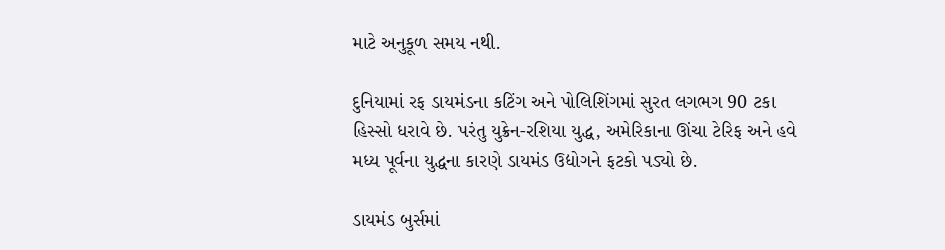માટે અનુકૂળ સમય નથી.

દુનિયામાં રફ ડાયમંડના કટિંગ અને પોલિશિંગમાં સુરત લગભગ 90 ટકા હિસ્સો ધરાવે છે. પરંતુ યુક્રેન-રશિયા યુદ્ધ, અમેરિકાના ઊંચા ટેરિફ અને હવે મધ્ય પૂર્વના યુદ્ધના કારણે ડાયમંડ ઉદ્યોગને ફટકો પડ્યો છે.

ડાયમંડ બુર્સમાં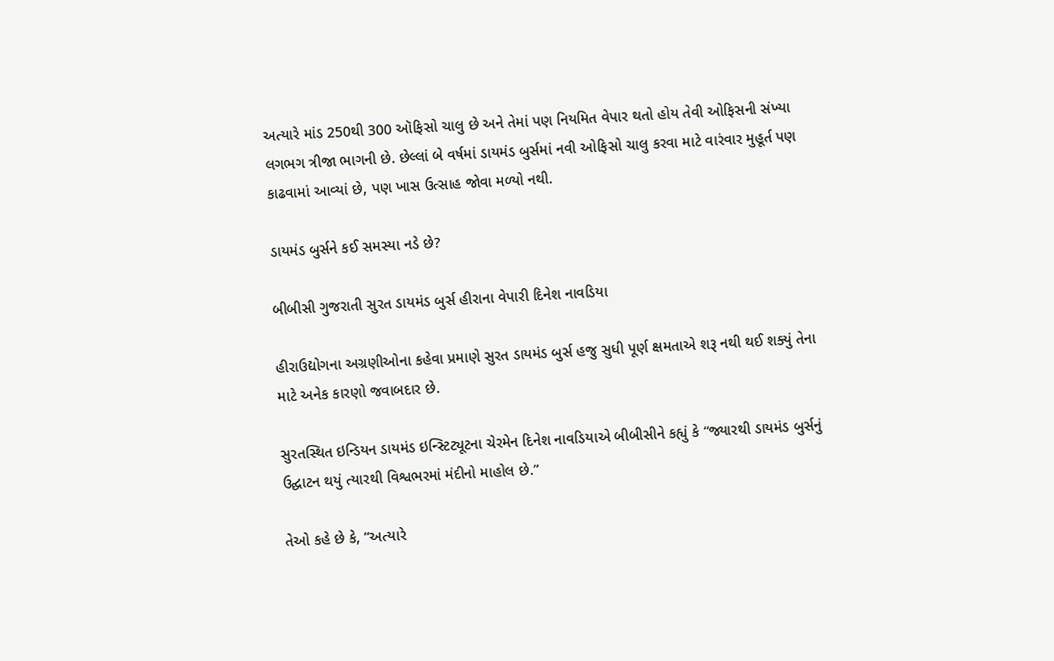અત્યારે માંડ 250થી 300 ઑફિસો ચાલુ છે અને તેમાં પણ નિયમિત વેપાર થતો હોય તેવી ઓફિસની સંખ્યા લગભગ ત્રીજા ભાગની છે. છેલ્લાં બે વર્ષમાં ડાયમંડ બુર્સમાં નવી ઓફિસો ચાલુ કરવા માટે વારંવાર મુહૂર્ત પણ કાઢવામાં આવ્યાં છે, પણ ખાસ ઉત્સાહ જોવા મળ્યો નથી.

ડાયમંડ બુર્સને કઈ સમસ્યા નડે છે?

બીબીસી ગુજરાતી સુરત ડાયમંડ બુર્સ હીરાના વેપારી દિનેશ નાવડિયા

હીરાઉદ્યોગના અગ્રણીઓના કહેવા પ્રમાણે સુરત ડાયમંડ બુર્સ હજુ સુધી પૂર્ણ ક્ષમતાએ શરૂ નથી થઈ શક્યું તેના માટે અનેક કારણો જવાબદાર છે.

સુરતસ્થિત ઇન્ડિયન ડાયમંડ ઇન્સ્ટિટ્યૂટના ચેરમેન દિનેશ નાવડિયાએ બીબીસીને કહ્યું કે “જ્યારથી ડાયમંડ બુર્સનું ઉદ્ઘાટન થયું ત્યારથી વિશ્વભરમાં મંદીનો માહોલ છે.”

તેઓ કહે છે કે, “અત્યારે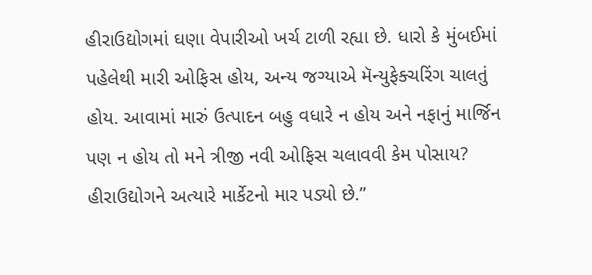હીરાઉદ્યોગમાં ઘણા વેપારીઓ ખર્ચ ટાળી રહ્યા છે. ધારો કે મુંબઈમાં પહેલેથી મારી ઓફિસ હોય, અન્ય જગ્યાએ મૅન્યુફેક્ચરિંગ ચાલતું હોય. આવામાં મારું ઉત્પાદન બહુ વધારે ન હોય અને નફાનું માર્જિન પણ ન હોય તો મને ત્રીજી નવી ઓફિસ ચલાવવી કેમ પોસાય? હીરાઉદ્યોગને અત્યારે માર્કેટનો માર પડ્યો છે.”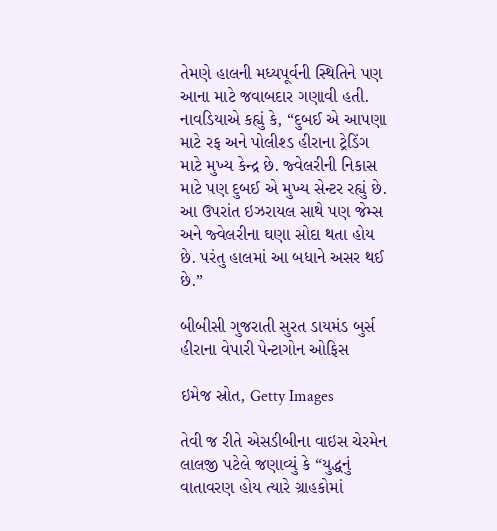તેમણે હાલની મધ્યપૂર્વની સ્થિતિને પણ આના માટે જવાબદાર ગણાવી હતી. નાવડિયાએ કહ્યું કે, “દુબઈ એ આપણા માટે રફ અને પોલીશ્ડ હીરાના ટ્રેડિંગ માટે મુખ્ય કેન્દ્ર છે. જ્વેલરીની નિકાસ માટે પણ દુબઈ એ મુખ્ય સેન્ટર રહ્યું છે. આ ઉપરાંત ઇઝરાયલ સાથે પણ જેમ્સ અને જ્વેલરીના ઘણા સોદા થતા હોય છે. પરંતુ હાલમાં આ બધાને અસર થઈ છે.”

બીબીસી ગુજરાતી સુરત ડાયમંડ બુર્સ હીરાના વેપારી પેન્ટાગોન ઓફિસ

ઇમેજ સ્રોત, Getty Images

તેવી જ રીતે એસડીબીના વાઇસ ચેરમેન લાલજી પટેલે જણાવ્યું કે “યુદ્ધનું વાતાવરણ હોય ત્યારે ગ્રાહકોમાં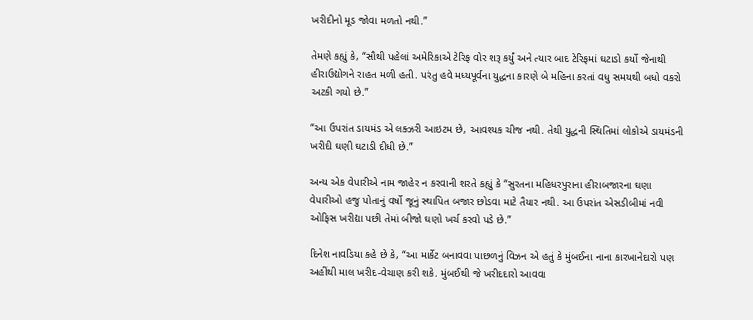ખરીદીનો મૂડ જોવા મળતો નથી.”

તેમણે કહ્યું કે, “સૌથી પહેલાં અમેરિકાએ ટેરિફ વોર શરૂ કર્યું અને ત્યાર બાદ ટેરિફમાં ઘટાડો કર્યો જેનાથી હીરાઉદ્યોગને રાહત મળી હતી. પરંતુ હવે મધ્યપૂર્વના યુદ્ધના કારણે બે મહિના કરતાં વધુ સમયથી બધો વકરો અટકી ગયો છે.”

“આ ઉપરાંત ડાયમંડ એ લક્ઝરી આઇટમ છે, આવશ્યક ચીજ નથી. તેથી યુદ્ધની સ્થિતિમાં લોકોએ ડાયમંડની ખરીદી ઘણી ઘટાડી દીધી છે.”

અન્ય એક વેપારીએ નામ જાહેર ન કરવાની શરતે કહ્યું કે “સુરતના મહિધરપુરાના હીરાબજારના ઘણા વેપારીઓ હજુ પોતાનું વર્ષો જૂનું સ્થાપિત બજાર છોડવા માટે તૈયાર નથી. આ ઉપરાંત એસડીબીમાં નવી ઓફિસ ખરીદ્યા પછી તેમાં બીજો ઘણો ખર્ચ કરવો પડે છે.”

દિનેશ નાવડિયા કહે છે કે, “આ માર્કેટ બનાવવા પાછળનું વિઝન એ હતું કે મુંબઈના નાના કારખાનેદારો પણ અહીંથી માલ ખરીદ-વેચાણ કરી શકે. મુંબઈથી જે ખરીદદારો આવવા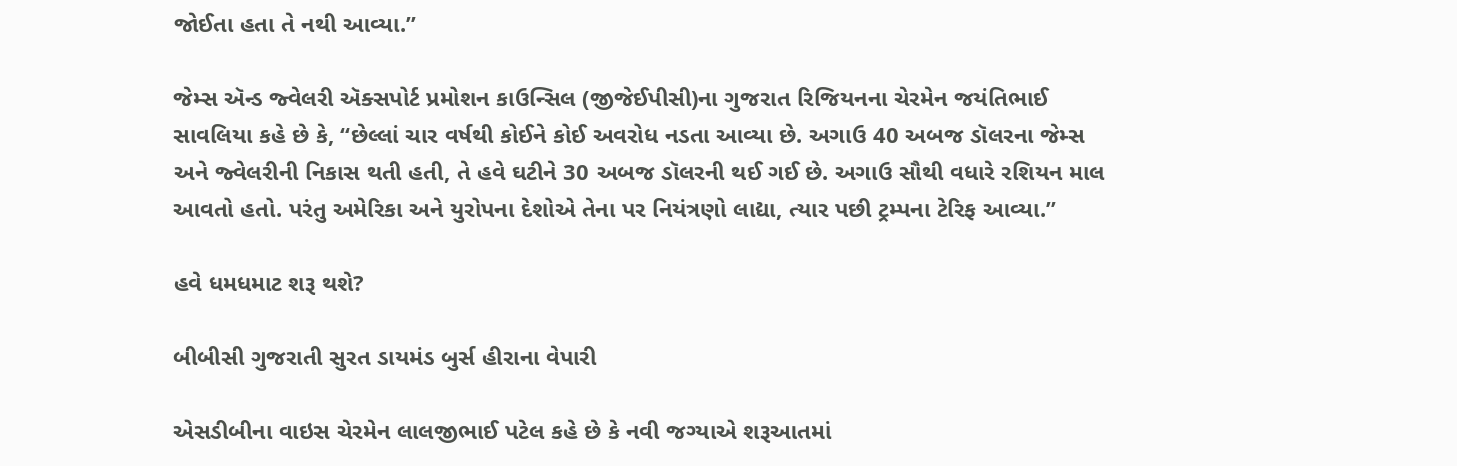જોઈતા હતા તે નથી આવ્યા.”

જેમ્સ ઍન્ડ જ્વેલરી ઍક્સપોર્ટ પ્રમોશન કાઉન્સિલ (જીજેઈપીસી)ના ગુજરાત રિજિયનના ચેરમેન જયંતિભાઈ સાવલિયા કહે છે કે, “છેલ્લાં ચાર વર્ષથી કોઈને કોઈ અવરોધ નડતા આવ્યા છે. અગાઉ 40 અબજ ડૉલરના જેમ્સ અને જ્વેલરીની નિકાસ થતી હતી, તે હવે ઘટીને 30 અબજ ડૉલરની થઈ ગઈ છે. અગાઉ સૌથી વધારે રશિયન માલ આવતો હતો. પરંતુ અમેરિકા અને યુરોપના દેશોએ તેના પર નિયંત્રણો લાદ્યા, ત્યાર પછી ટ્રમ્પના ટેરિફ આવ્યા.”

હવે ધમધમાટ શરૂ થશે?

બીબીસી ગુજરાતી સુરત ડાયમંડ બુર્સ હીરાના વેપારી

એસડીબીના વાઇસ ચેરમેન લાલજીભાઈ પટેલ કહે છે કે નવી જગ્યાએ શરૂઆતમાં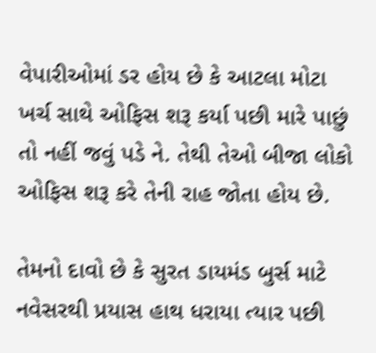વેપારીઓમાં ડર હોય છે કે આટલા મોટા ખર્ચ સાથે ઓફિસ શરૂ કર્યા પછી મારે પાછું તો નહીં જવું પડે ને. તેથી તેઓ બીજા લોકો ઓફિસ શરૂ કરે તેની રાહ જોતા હોય છે.

તેમનો દાવો છે કે સુરત ડાયમંડ બુર્સ માટે નવેસરથી પ્રયાસ હાથ ધરાયા ત્યાર પછી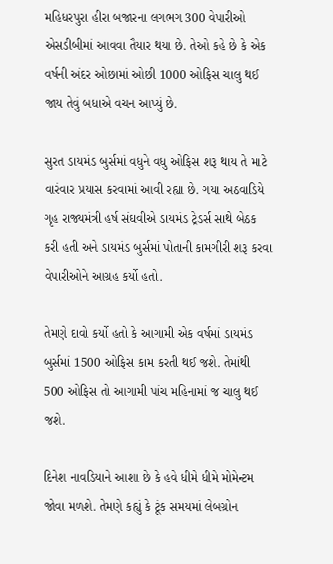મહિધરપુરા હીરા બજારના લગભગ 300 વેપારીઓ એસડીબીમાં આવવા તૈયાર થયા છે. તેઓ કહે છે કે એક વર્ષની અંદર ઓછામાં ઓછી 1000 ઓફિસ ચાલુ થઈ જાય તેવું બધાએ વચન આપ્યું છે.

સુરત ડાયમંડ બુર્સમાં વધુને વધુ ઓફિસ શરૂ થાય તે માટે વારંવાર પ્રયાસ કરવામાં આવી રહ્યા છે. ગયા અઠવાડિયે ગૃહ રાજ્યમંત્રી હર્ષ સંઘવીએ ડાયમંડ ટ્રેડર્સ સાથે બેઠક કરી હતી અને ડાયમંડ બુર્સમાં પોતાની કામગીરી શરૂ કરવા વેપારીઓને આગ્રહ કર્યો હતો.

તેમણે દાવો કર્યો હતો કે આગામી એક વર્ષમાં ડાયમંડ બુર્સમાં 1500 ઓફિસ કામ કરતી થઈ જશે. તેમાંથી 500 ઓફિસ તો આગામી પાંચ મહિનામાં જ ચાલુ થઈ જશે.

દિનેશ નાવડિયાને આશા છે કે હવે ધીમે ધીમે મોમેન્ટમ જોવા મળશે. તેમણે કહ્યું કે ટૂંક સમયમાં લેબગ્રોન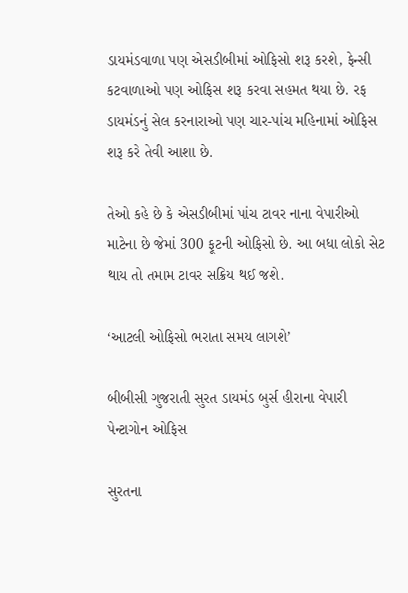ડાયમંડવાળા પણ એસડીબીમાં ઓફિસો શરૂ કરશે, ફેન્સી કટવાળાઓ પણ ઓફિસ શરૂ કરવા સહમત થયા છે. રફ ડાયમંડનું સેલ કરનારાઓ પણ ચાર-પાંચ મહિનામાં ઓફિસ શરૂ કરે તેવી આશા છે.

તેઓ કહે છે કે એસડીબીમાં પાંચ ટાવર નાના વેપારીઓ માટેના છે જેમાં 300 ફૂટની ઓફિસો છે. આ બધા લોકો સેટ થાય તો તમામ ટાવર સક્રિય થઈ જશે.

‘આટલી ઓફિસો ભરાતા સમય લાગશે’

બીબીસી ગુજરાતી સુરત ડાયમંડ બુર્સ હીરાના વેપારી પેન્ટાગોન ઓફિસ

સુરતના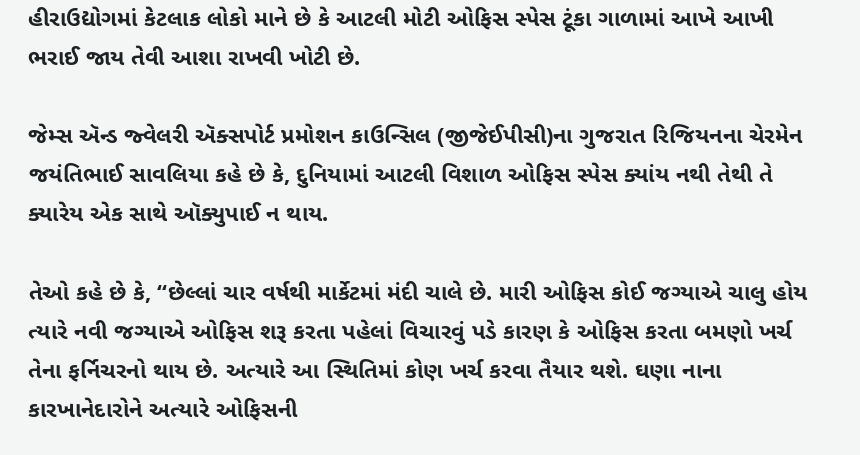હીરાઉદ્યોગમાં કેટલાક લોકો માને છે કે આટલી મોટી ઓફિસ સ્પેસ ટૂંકા ગાળામાં આખે આખી ભરાઈ જાય તેવી આશા રાખવી ખોટી છે.

જેમ્સ ઍન્ડ જ્વેલરી ઍક્સપોર્ટ પ્રમોશન કાઉન્સિલ (જીજેઈપીસી)ના ગુજરાત રિજિયનના ચેરમેન જયંતિભાઈ સાવલિયા કહે છે કે, દુનિયામાં આટલી વિશાળ ઓફિસ સ્પેસ ક્યાંય નથી તેથી તે ક્યારેય એક સાથે ઑક્યુપાઈ ન થાય.

તેઓ કહે છે કે, “છેલ્લાં ચાર વર્ષથી માર્કેટમાં મંદી ચાલે છે. મારી ઓફિસ કોઈ જગ્યાએ ચાલુ હોય ત્યારે નવી જગ્યાએ ઓફિસ શરૂ કરતા પહેલાં વિચારવું પડે કારણ કે ઓફિસ કરતા બમણો ખર્ચ તેના ફર્નિચરનો થાય છે. અત્યારે આ સ્થિતિમાં કોણ ખર્ચ કરવા તૈયાર થશે. ઘણા નાના કારખાનેદારોને અત્યારે ઓફિસની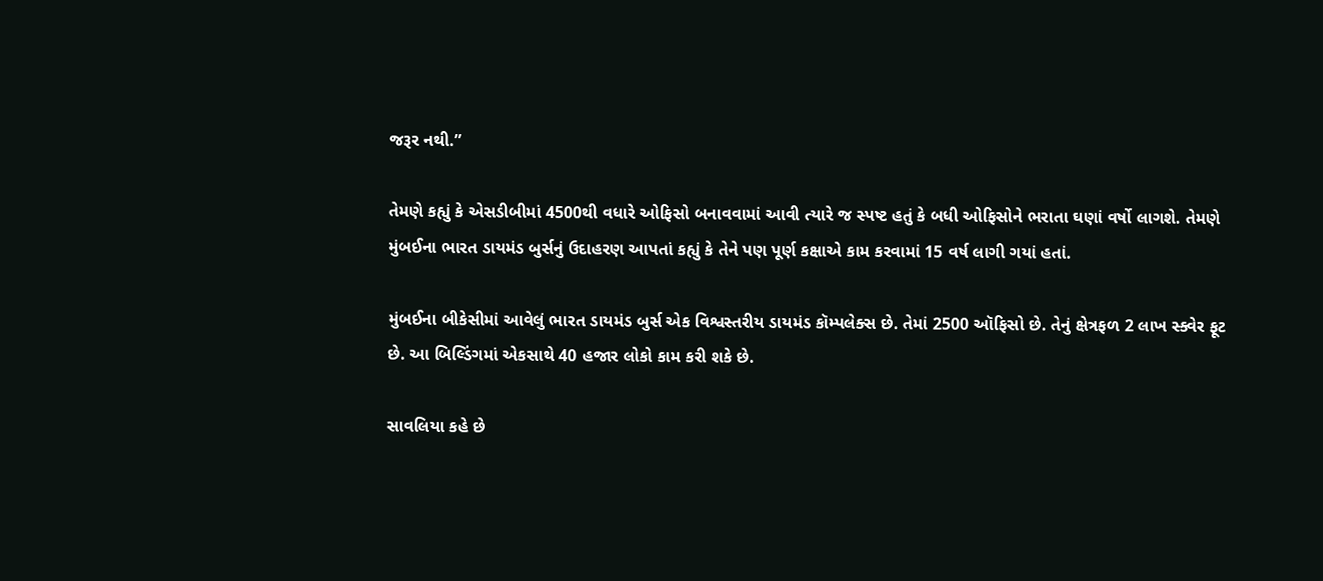જરૂર નથી.”

તેમણે કહ્યું કે એસડીબીમાં 4500થી વધારે ઓફિસો બનાવવામાં આવી ત્યારે જ સ્પષ્ટ હતું કે બધી ઓફિસોને ભરાતા ઘણાં વર્ષો લાગશે. તેમણે મુંબઈના ભારત ડાયમંડ બુર્સનું ઉદાહરણ આપતાં કહ્યું કે તેને પણ પૂર્ણ કક્ષાએ કામ કરવામાં 15 વર્ષ લાગી ગયાં હતાં.

મુંબઈના બીકેસીમાં આવેલું ભારત ડાયમંડ બુર્સ એક વિશ્વસ્તરીય ડાયમંડ કૉમ્પલેક્સ છે. તેમાં 2500 ઑફિસો છે. તેનું ક્ષેત્રફળ 2 લાખ સ્ક્વેર ફૂટ છે. આ બિલ્ડિંગમાં એકસાથે 40 હજાર લોકો કામ કરી શકે છે.

સાવલિયા કહે છે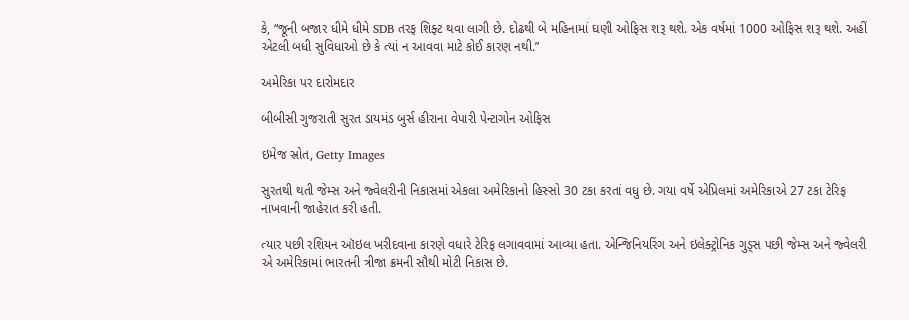કે, “જૂની બજાર ધીમે ધીમે SDB તરફ શિફ્ટ થવા લાગી છે. દોઢથી બે મહિનામાં ઘણી ઓફિસ શરૂ થશે. એક વર્ષમાં 1000 ઓફિસ શરૂ થશે. અહીં એટલી બધી સુવિધાઓ છે કે ત્યાં ન આવવા માટે કોઈ કારણ નથી.”

અમેરિકા પર દારોમદાર

બીબીસી ગુજરાતી સુરત ડાયમંડ બુર્સ હીરાના વેપારી પેન્ટાગોન ઓફિસ

ઇમેજ સ્રોત, Getty Images

સુરતથી થતી જેમ્સ અને જ્વેલરીની નિકાસમાં એકલા અમેરિકાનો હિસ્સો 30 ટકા કરતાં વધુ છે. ગયા વર્ષે એપ્રિલમાં અમેરિકાએ 27 ટકા ટેરિફ નાખવાની જાહેરાત કરી હતી.

ત્યાર પછી રશિયન ઑઇલ ખરીદવાના કારણે વધારે ટેરિફ લગાવવામાં આવ્યા હતા. એન્જિનિયરિંગ અને ઇલેક્ટ્રોનિક ગુડ્સ પછી જેમ્સ અને જ્વેલરી એ અમેરિકામાં ભારતની ત્રીજા ક્રમની સૌથી મોટી નિકાસ છે.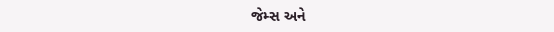જેમ્સ અને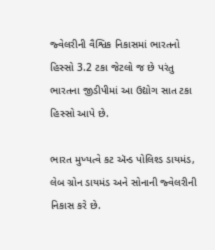જ્વેલરીની વૈશ્વિક નિકાસમાં ભારતનો હિસ્સો 3.2 ટકા જેટલો જ છે પરંતુ ભારતના જીડીપીમાં આ ઉદ્યોગ સાત ટકા હિસ્સો આપે છે.

ભારત મુખ્યત્વે કટ ઍન્ડ પોલિશ્ડ ડાયમંડ, લેબ ગ્રોન ડાયમંડ અને સોનાની જ્વેલરીની નિકાસ કરે છે.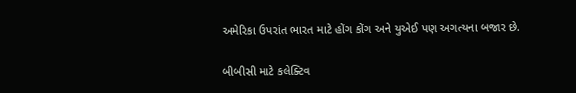અમેરિકા ઉપરાંત ભારત માટે હોંગ કોંગ અને યુએઈ પણ અગત્યના બજાર છે.

બીબીસી માટે કલેક્ટિવ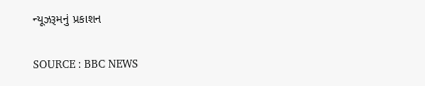ન્યૂઝરૂમનું પ્રકાશન

SOURCE : BBC NEWS